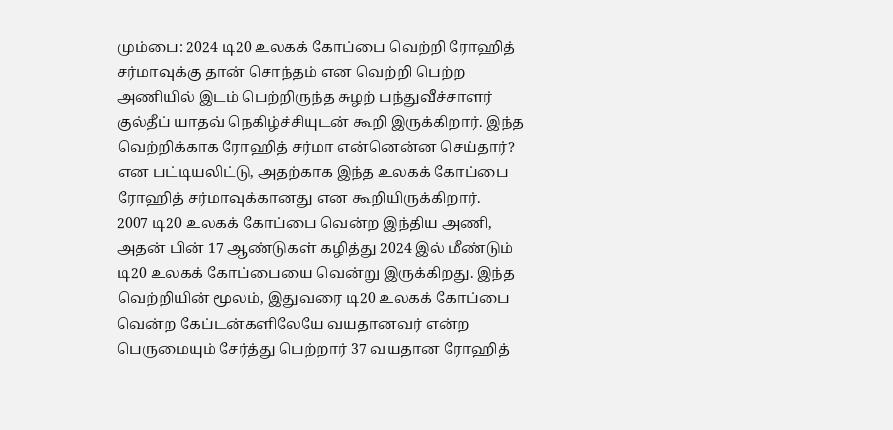மும்பை: 2024 டி20 உலகக் கோப்பை வெற்றி ரோஹித் சர்மாவுக்கு தான் சொந்தம் என வெற்றி பெற்ற அணியில் இடம் பெற்றிருந்த சுழற் பந்துவீச்சாளர் குல்தீப் யாதவ் நெகிழ்ச்சியுடன் கூறி இருக்கிறார். இந்த வெற்றிக்காக ரோஹித் சர்மா என்னென்ன செய்தார்? என பட்டியலிட்டு, அதற்காக இந்த உலகக் கோப்பை ரோஹித் சர்மாவுக்கானது என கூறியிருக்கிறார்.
2007 டி20 உலகக் கோப்பை வென்ற இந்திய அணி, அதன் பின் 17 ஆண்டுகள் கழித்து 2024 இல் மீண்டும் டி20 உலகக் கோப்பையை வென்று இருக்கிறது. இந்த வெற்றியின் மூலம், இதுவரை டி20 உலகக் கோப்பை வென்ற கேப்டன்களிலேயே வயதானவர் என்ற பெருமையும் சேர்த்து பெற்றார் 37 வயதான ரோஹித்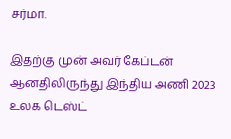சர்மா.

இதற்கு முன் அவர் கேப்டன் ஆனதிலிருந்து இந்திய அணி 2023 உலக டெஸ்ட்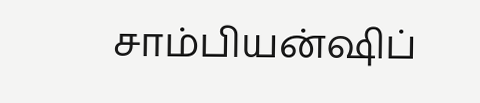சாம்பியன்ஷிப்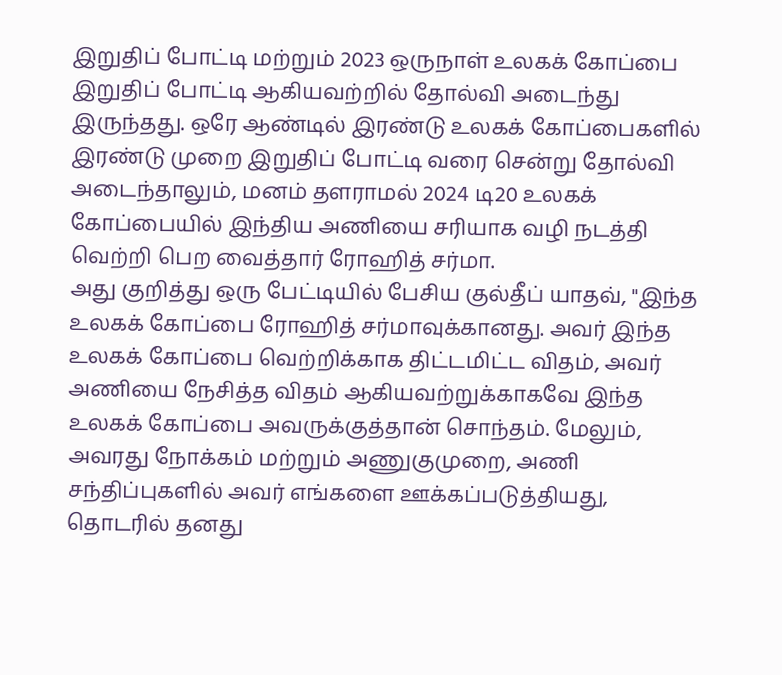இறுதிப் போட்டி மற்றும் 2023 ஒருநாள் உலகக் கோப்பை இறுதிப் போட்டி ஆகியவற்றில் தோல்வி அடைந்து இருந்தது. ஒரே ஆண்டில் இரண்டு உலகக் கோப்பைகளில் இரண்டு முறை இறுதிப் போட்டி வரை சென்று தோல்வி அடைந்தாலும், மனம் தளராமல் 2024 டி20 உலகக் கோப்பையில் இந்திய அணியை சரியாக வழி நடத்தி வெற்றி பெற வைத்தார் ரோஹித் சர்மா.
அது குறித்து ஒரு பேட்டியில் பேசிய குல்தீப் யாதவ், "இந்த உலகக் கோப்பை ரோஹித் சர்மாவுக்கானது. அவர் இந்த உலகக் கோப்பை வெற்றிக்காக திட்டமிட்ட விதம், அவர் அணியை நேசித்த விதம் ஆகியவற்றுக்காகவே இந்த உலகக் கோப்பை அவருக்குத்தான் சொந்தம். மேலும், அவரது நோக்கம் மற்றும் அணுகுமுறை, அணி சந்திப்புகளில் அவர் எங்களை ஊக்கப்படுத்தியது, தொடரில் தனது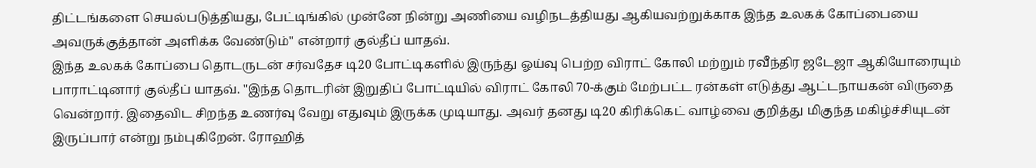திட்டங்களை செயல்படுத்தியது, பேட்டிங்கில் முன்னே நின்று அணியை வழிநடத்தியது ஆகியவற்றுக்காக இந்த உலகக் கோப்பையை அவருக்குத்தான் அளிக்க வேண்டும்" என்றார் குல்தீப் யாதவ்.
இந்த உலகக் கோப்பை தொடருடன் சர்வதேச டி20 போட்டிகளில் இருந்து ஓய்வு பெற்ற விராட் கோலி மற்றும் ரவீந்திர ஜடேஜா ஆகியோரையும் பாராட்டினார் குல்தீப் யாதவ். "இந்த தொடரின் இறுதிப் போட்டியில் விராட் கோலி 70-க்கும் மேற்பட்ட ரன்கள் எடுத்து ஆட்டநாயகன் விருதை வென்றார். இதைவிட சிறந்த உணர்வு வேறு எதுவும் இருக்க முடியாது. அவர் தனது டி20 கிரிக்கெட் வாழ்வை குறித்து மிகுந்த மகிழ்ச்சியுடன் இருப்பார் என்று நம்புகிறேன். ரோஹித்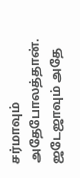சர்மாவும் அதேபோலத்தான். ஜடேஜாவும் அதே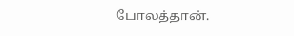போலத்தான்.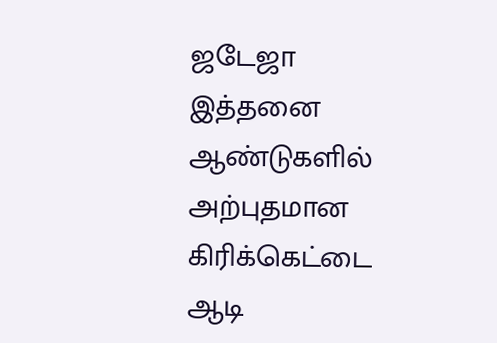ஜடேஜா இத்தனை ஆண்டுகளில் அற்புதமான கிரிக்கெட்டை ஆடி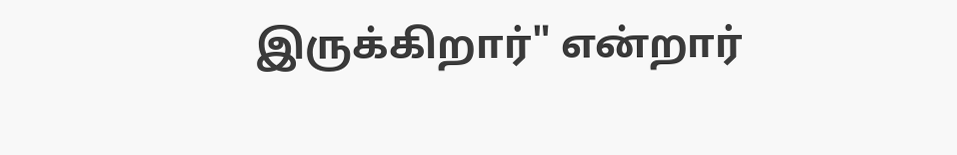இருக்கிறார்" என்றார்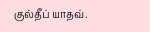குல்தீப் யாதவ்.